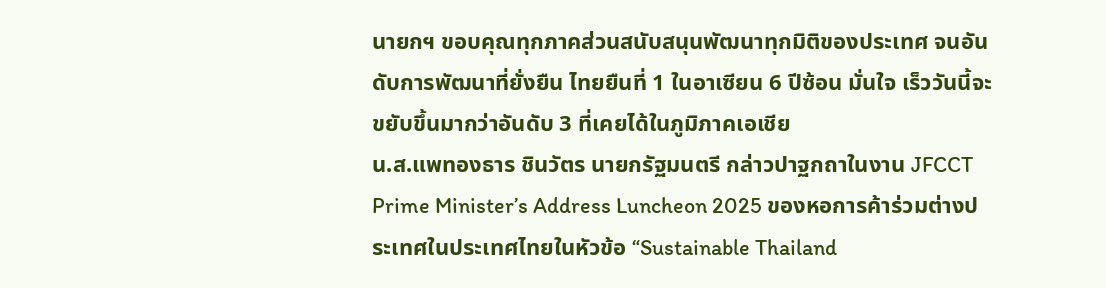นายกฯ ขอบคุณทุกภาคส่วนสนับสนุนพัฒนาทุกมิติของประเทศ จนอันดับการพัฒนาที่ยั่งยืน ไทยยืนที่ 1 ในอาเซียน 6 ปีซ้อน มั่นใจ เร็ววันนี้จะขยับขึ้นมากว่าอันดับ 3 ที่เคยได้ในภูมิภาคเอเชีย
น.ส.แพทองธาร ชินวัตร นายกรัฐมนตรี กล่าวปาฐกถาในงาน JFCCT Prime Minister’s Address Luncheon 2025 ของหอการค้าร่วมต่างประเทศในประเทศไทยในหัวข้อ “Sustainable Thailand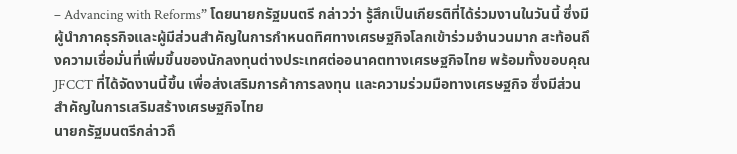– Advancing with Reforms” โดยนายกรัฐมนตรี กล่าวว่า รู้สึกเป็นเกียรติที่ได้ร่วมงานในวันนี้ ซึ่งมีผู้นำภาคธุรกิจและผู้มีส่วนสำคัญในการกำหนดทิศทางเศรษฐกิจโลกเข้าร่วมจำนวนมาก สะท้อนถึงความเชื่อมั่นที่เพิ่มขึ้นของนักลงทุนต่างประเทศต่ออนาคตทางเศรษฐกิจไทย พร้อมทั้งขอบคุณ JFCCT ที่ได้จัดงานนี้ขึ้น เพื่อส่งเสริมการค้าการลงทุน และความร่วมมือทางเศรษฐกิจ ซึ่งมีส่วนสำคัญในการเสริมสร้างเศรษฐกิจไทย
นายกรัฐมนตรีกล่าวถึ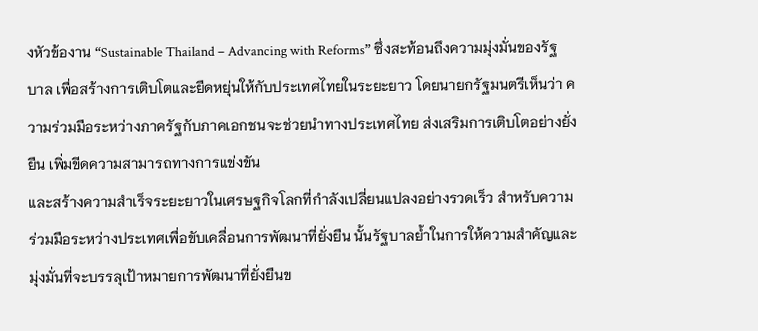งหัวข้องาน “Sustainable Thailand – Advancing with Reforms” ซึ่งสะท้อนถึงความมุ่งมั่นของรัฐบาล เพื่อสร้างการเติบโตและยืดหยุ่นให้กับประเทศไทยในระยะยาว โดยนายกรัฐมนตรีเห็นว่า ความร่วมมือระหว่างภาครัฐกับภาคเอกชนจะช่วยนำทางประเทศไทย ส่งเสริมการเติบโตอย่างยั่งยืน เพิ่มขีดความสามารถทางการแข่งขัน
และสร้างความสำเร็จระยะยาวในเศรษฐกิจโลกที่กำลังเปลี่ยนแปลงอย่างรวดเร็ว สำหรับความร่วมมือระหว่างประเทศเพื่อขับเคลื่อนการพัฒนาที่ยั่งยืน นั้นรัฐบาลย้ำในการให้ความสำคัญและมุ่งมั่นที่จะบรรลุเป้าหมายการพัฒนาที่ยั่งยืนข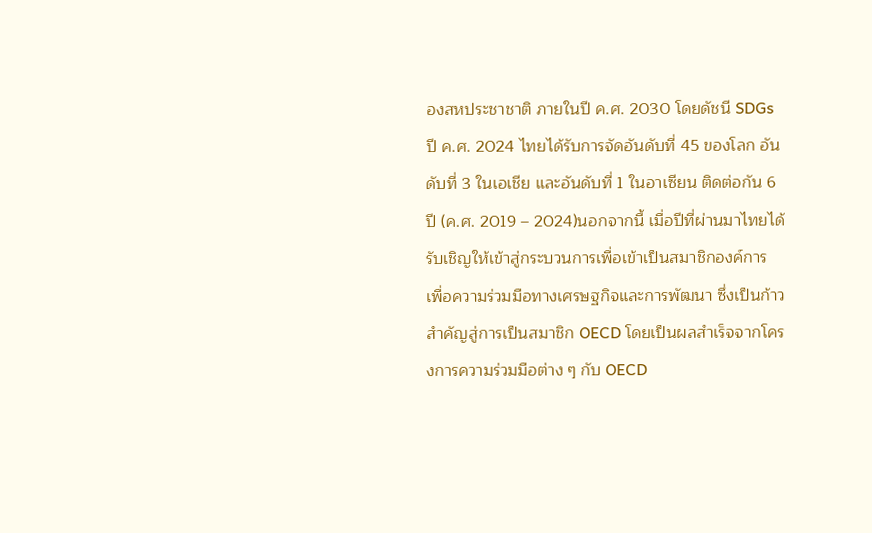องสหประชาชาติ ภายในปี ค.ศ. 2030 โดยดัชนี SDGs ปี ค.ศ. 2024 ไทยได้รับการจัดอันดับที่ 45 ของโลก อันดับที่ 3 ในเอเชีย และอันดับที่ 1 ในอาเซียน ติดต่อกัน 6 ปี (ค.ศ. 2019 – 2024)นอกจากนี้ เมื่อปีที่ผ่านมาไทยได้รับเชิญให้เข้าสู่กระบวนการเพื่อเข้าเป็นสมาชิกองค์การ
เพื่อความร่วมมือทางเศรษฐกิจและการพัฒนา ซึ่งเป็นก้าวสำคัญสู่การเป็นสมาชิก OECD โดยเป็นผลสำเร็จจากโครงการความร่วมมือต่าง ๆ กับ OECD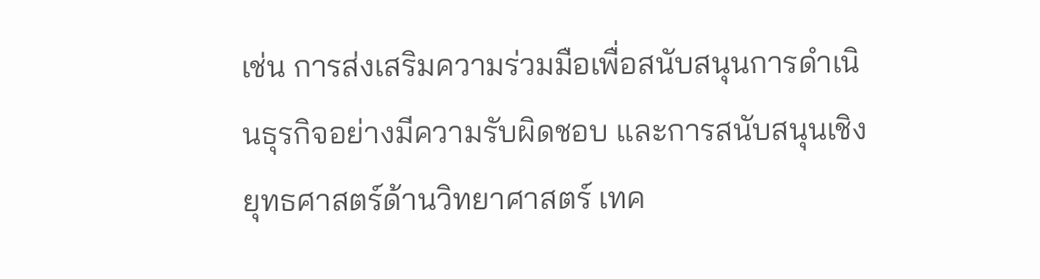เช่น การส่งเสริมความร่วมมือเพื่อสนับสนุนการดำเนินธุรกิจอย่างมีความรับผิดชอบ และการสนับสนุนเชิงยุทธศาสตร์ด้านวิทยาศาสตร์ เทค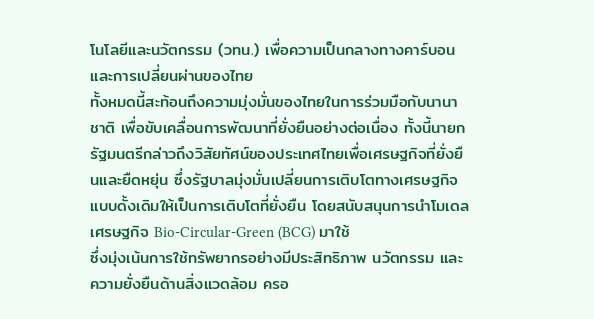โนโลยีและนวัตกรรม (วทน.) เพื่อความเป็นกลางทางคาร์บอนและการเปลี่ยนผ่านของไทย
ทั้งหมดนี้สะท้อนถึงความมุ่งมั่นของไทยในการร่วมมือกับนานาชาติ เพื่อขับเคลื่อนการพัฒนาที่ยั่งยืนอย่างต่อเนื่อง ทั้งนี้นายกรัฐมนตรีกล่าวถึงวิสัยทัศน์ของประเทศไทยเพื่อเศรษฐกิจที่ยั่งยืนและยืดหยุ่น ซึ่งรัฐบาลมุ่งมั่นเปลี่ยนการเติบโตทางเศรษฐกิจแบบดั้งเดิมให้เป็นการเติบโตที่ยั่งยืน โดยสนับสนุนการนำโมเดลเศรษฐกิจ Bio-Circular-Green (BCG) มาใช้
ซึ่งมุ่งเน้นการใช้ทรัพยากรอย่างมีประสิทธิภาพ นวัตกรรม และความยั่งยืนด้านสิ่งแวดล้อม ครอ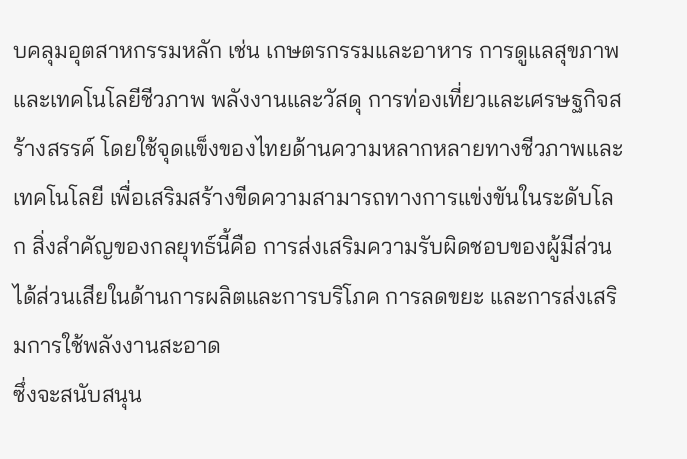บคลุมอุตสาหกรรมหลัก เช่น เกษตรกรรมและอาหาร การดูแลสุขภาพและเทคโนโลยีชีวภาพ พลังงานและวัสดุ การท่องเที่ยวและเศรษฐกิจสร้างสรรค์ โดยใช้จุดแข็งของไทยด้านความหลากหลายทางชีวภาพและเทคโนโลยี เพื่อเสริมสร้างขีดความสามารถทางการแข่งขันในระดับโลก สิ่งสำคัญของกลยุทธ์นี้คือ การส่งเสริมความรับผิดชอบของผู้มีส่วนได้ส่วนเสียในด้านการผลิตและการบริโภค การลดขยะ และการส่งเสริมการใช้พลังงานสะอาด
ซึ่งจะสนับสนุน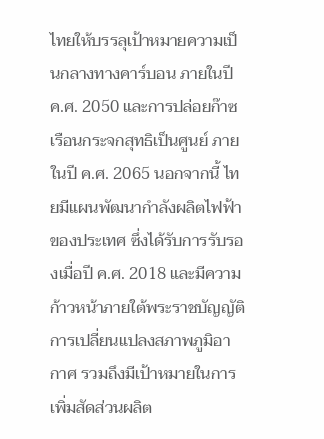ไทยให้บรรลุเป้าหมายความเป็นกลางทางคาร์บอน ภายในปี ค.ศ. 2050 และการปล่อยก๊าซเรือนกระจกสุทธิเป็นศูนย์ ภายในปี ค.ศ. 2065 นอกจากนี้ ไทยมีแผนพัฒนากำลังผลิตไฟฟ้าของประเทศ ซึ่งได้รับการรับรองเมื่อปี ค.ศ. 2018 และมีความก้าวหน้าภายใต้พระราชบัญญัติการเปลี่ยนแปลงสภาพภูมิอากาศ รวมถึงมีเป้าหมายในการเพิ่มสัดส่วนผลิต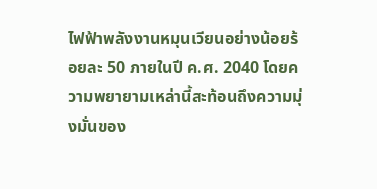ไฟฟ้าพลังงานหมุนเวียนอย่างน้อยร้อยละ 50 ภายในปี ค.ศ. 2040 โดยความพยายามเหล่านี้สะท้อนถึงความมุ่งมั่นของ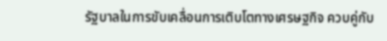รัฐบาลในการขับเคลื่อนการเติบโตทางเศรษฐกิจ ควบคู่กับ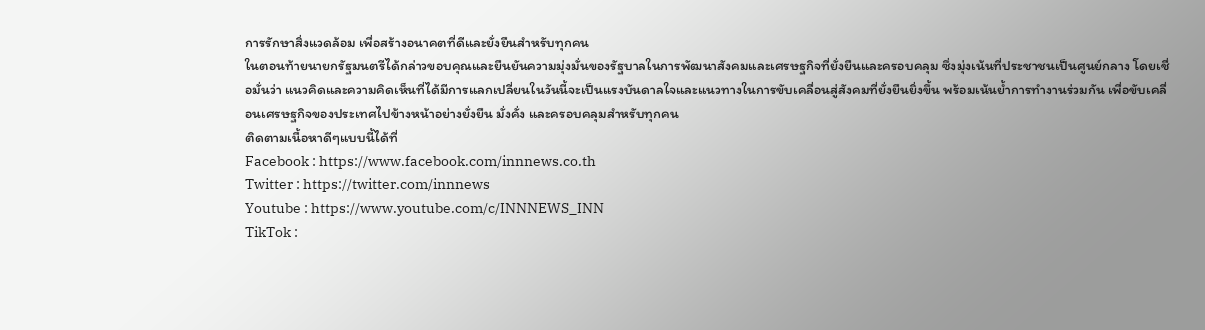การรักษาสิ่งแวดล้อม เพื่อสร้างอนาคตที่ดีและยั่งยืนสำหรับทุกคน
ในตอนท้ายนายกรัฐมนตรีได้กล่าวขอบคุณและยืนยันความมุ่งมั่นของรัฐบาลในการพัฒนาสังคมและเศรษฐกิจที่ยั่งยืนและครอบคลุม ซึ่งมุ่งเน้นที่ประชาชนเป็นศูนย์กลาง โดยเชื่อมั่นว่า แนวคิดและความคิดเห็นที่ได้มีการแลกเปลี่ยนในวันนี้จะเป็นแรงบันดาลใจและแนวทางในการขับเคลื่อนสู่สังคมที่ยั่งยืนยิ่งขึ้น พร้อมเน้นย้ำการทำงานร่วมกัน เพื่อขับเคลื่อนเศรษฐกิจของประเทศไปข้างหน้าอย่างยั่งยืน มั่งคั่ง และครอบคลุมสำหรับทุกคน
ติดตามเนื้อหาดีๆแบบนี้ได้ที่
Facebook : https://www.facebook.com/innnews.co.th
Twitter : https://twitter.com/innnews
Youtube : https://www.youtube.com/c/INNNEWS_INN
TikTok :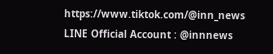https://www.tiktok.com/@inn_news
LINE Official Account : @innnews